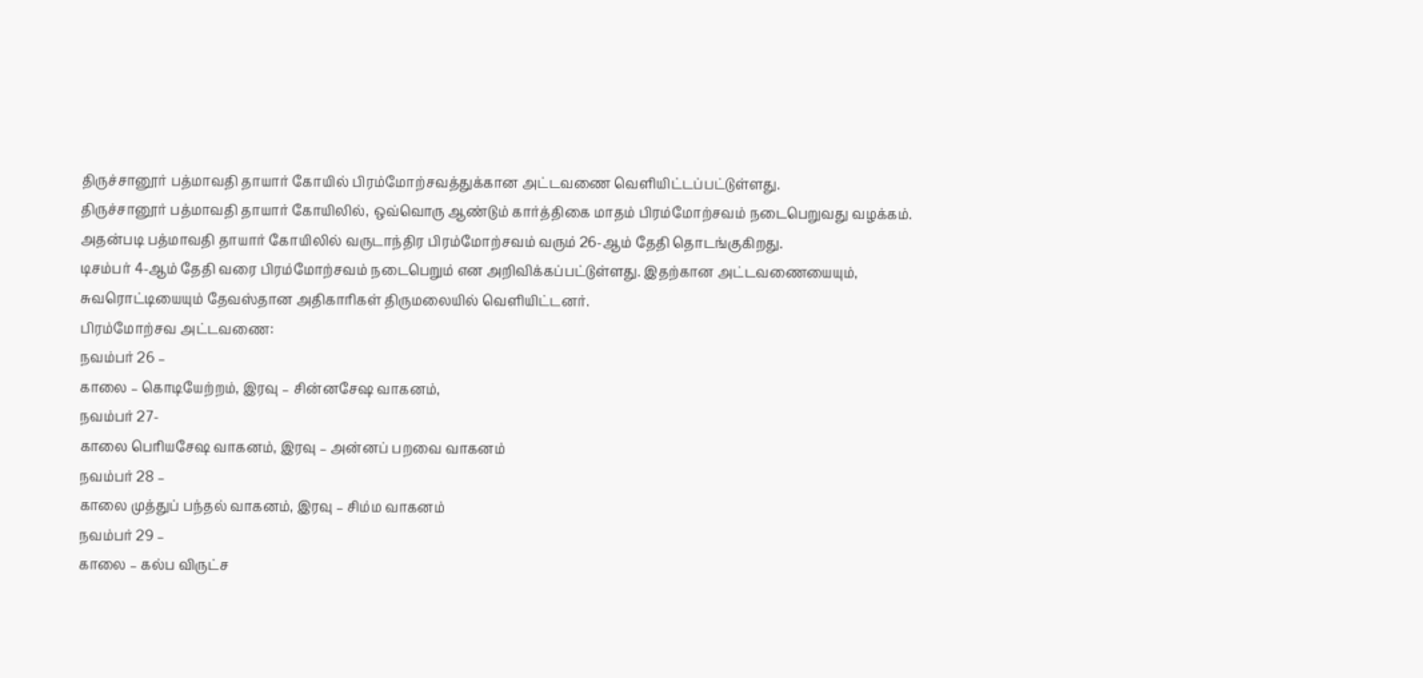திருச்சானூர் பத்மாவதி தாயார் கோயில் பிரம்மோற்சவத்துக்கான அட்டவணை வெளியிட்டப்பட்டுள்ளது.
திருச்சானூர் பத்மாவதி தாயார் கோயிலில், ஒவ்வொரு ஆண்டும் கார்த்திகை மாதம் பிரம்மோற்சவம் நடைபெறுவது வழக்கம்.
அதன்படி பத்மாவதி தாயார் கோயிலில் வருடாந்திர பிரம்மோற்சவம் வரும் 26-ஆம் தேதி தொடங்குகிறது.
டிசம்பர் 4-ஆம் தேதி வரை பிரம்மோற்சவம் நடைபெறும் என அறிவிக்கப்பட்டுள்ளது. இதற்கான அட்டவணையையும், சுவரொட்டியையும் தேவஸ்தான அதிகாரிகள் திருமலையில் வெளியிட்டனர்.
பிரம்மோற்சவ அட்டவணை:
நவம்பர் 26 –
காலை – கொடியேற்றம், இரவு – சின்னசேஷ வாகனம்,
நவம்பர் 27-
காலை பெரியசேஷ வாகனம், இரவு – அன்னப் பறவை வாகனம்
நவம்பர் 28 –
காலை முத்துப் பந்தல் வாகனம், இரவு – சிம்ம வாகனம்
நவம்பர் 29 –
காலை – கல்ப விருட்ச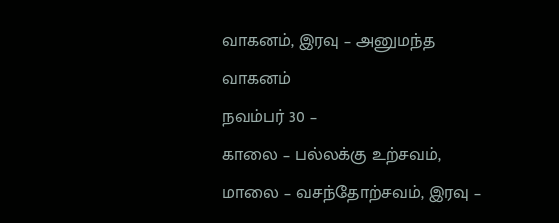வாகனம், இரவு – அனுமந்த வாகனம்
நவம்பர் 30 –
காலை – பல்லக்கு உற்சவம், மாலை – வசந்தோற்சவம், இரவு –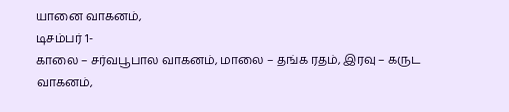யானை வாகனம்,
டிசம்பர் 1-
காலை – சர்வபூபால வாகனம், மாலை – தங்க ரதம், இரவு – கருட வாகனம்,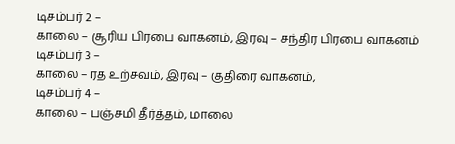டிசம்பர் 2 –
காலை – சூரிய பிரபை வாகனம், இரவு – சந்திர பிரபை வாகனம்
டிசம்பர் 3 –
காலை – ரத உற்சவம், இரவு – குதிரை வாகனம்,
டிசம்பர் 4 –
காலை – பஞ்சமி தீர்த்தம், மாலை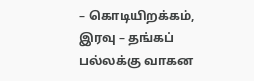– கொடியிறக்கம், இரவு – தங்கப் பல்லக்கு வாகன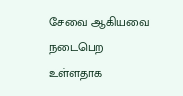சேவை ஆகியவை நடைபெற உள்ளதாக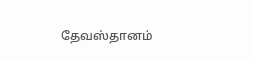தேவஸ்தானம்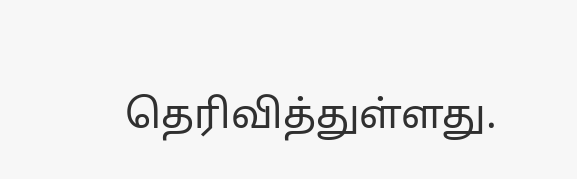தெரிவித்துள்ளது.